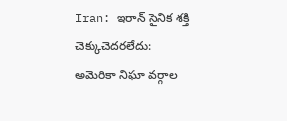Iran: ఇరాన్ సైనిక శక్తి చెక్కుచెదరలేదు: అమెరికా నిఘా వర్గాల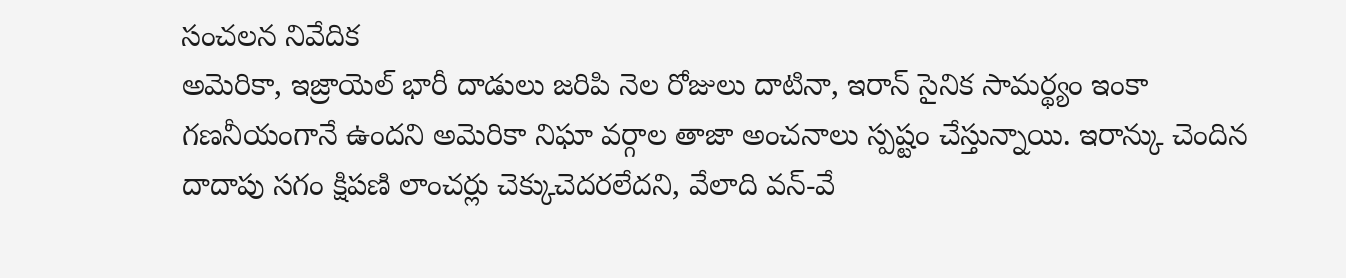సంచలన నివేదిక
అమెరికా, ఇజ్రాయెల్ భారీ దాడులు జరిపి నెల రోజులు దాటినా, ఇరాన్ సైనిక సామర్థ్యం ఇంకా గణనీయంగానే ఉందని అమెరికా నిఘా వర్గాల తాజా అంచనాలు స్పష్టం చేస్తున్నాయి. ఇరాన్కు చెందిన దాదాపు సగం క్షిపణి లాంచర్లు చెక్కుచెదరలేదని, వేలాది వన్-వే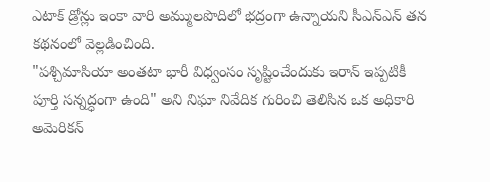ఎటాక్ డ్రోన్లు ఇంకా వారి అమ్ములపొదిలో భద్రంగా ఉన్నాయని సీఎన్ఎన్ తన కథనంలో వెల్లడించింది.
"పశ్చిమాసియా అంతటా భారీ విధ్వంసం సృష్టించేందుకు ఇరాన్ ఇప్పటికీ పూర్తి సన్నద్ధంగా ఉంది" అని నిఘా నివేదిక గురించి తెలిసిన ఒక అధికారి అమెరికన్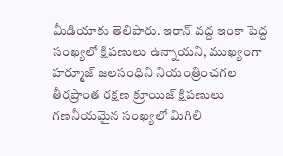మీడియాకు తెలిపారు. ఇరాన్ వద్ద ఇంకా పెద్ద సంఖ్యలో క్షిపణులు ఉన్నాయని, ముఖ్యంగా హర్మూజ్ జలసంధిని నియంత్రించగల తీరప్రాంత రక్షణ క్రూయిజ్ క్షిపణులు గణనీయమైన సంఖ్యలో మిగిలి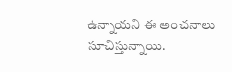ఉన్నాయని ఈ అంచనాలు సూచిస్తున్నాయి.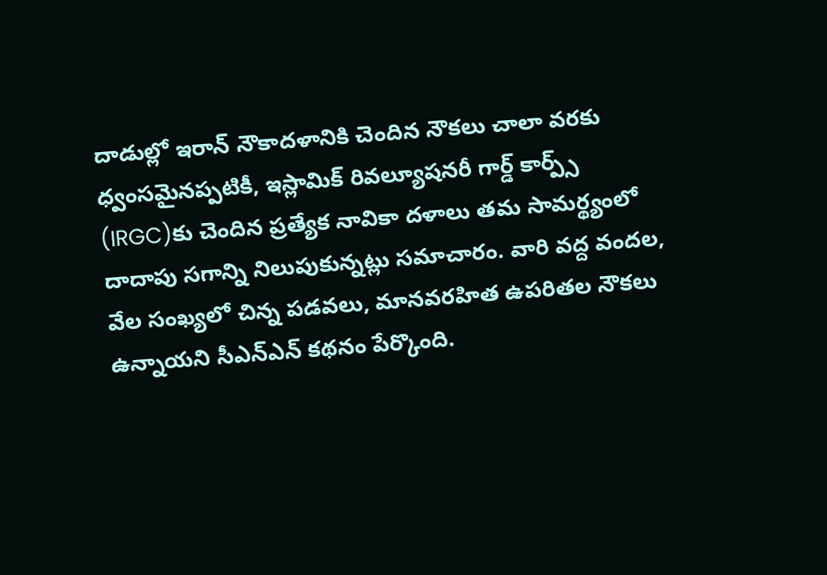దాడుల్లో ఇరాన్ నౌకాదళానికి చెందిన నౌకలు చాలా వరకు ధ్వంసమైనప్పటికీ, ఇస్లామిక్ రివల్యూషనరీ గార్డ్ కార్ప్స్ (IRGC)కు చెందిన ప్రత్యేక నావికా దళాలు తమ సామర్థ్యంలో దాదాపు సగాన్ని నిలుపుకున్నట్లు సమాచారం. వారి వద్ద వందల, వేల సంఖ్యలో చిన్న పడవలు, మానవరహిత ఉపరితల నౌకలు ఉన్నాయని సీఎన్ఎన్ కథనం పేర్కొంది.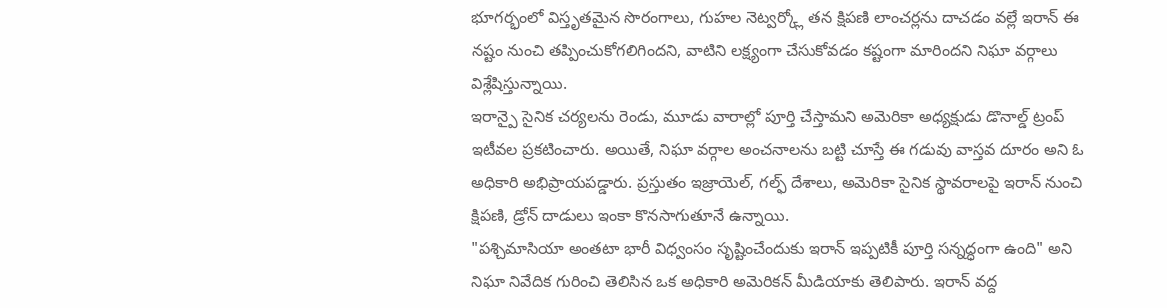భూగర్భంలో విస్తృతమైన సొరంగాలు, గుహల నెట్వర్క్లో తన క్షిపణి లాంచర్లను దాచడం వల్లే ఇరాన్ ఈ నష్టం నుంచి తప్పించుకోగలిగిందని, వాటిని లక్ష్యంగా చేసుకోవడం కష్టంగా మారిందని నిఘా వర్గాలు విశ్లేషిస్తున్నాయి.
ఇరాన్పై సైనిక చర్యలను రెండు, మూడు వారాల్లో పూర్తి చేస్తామని అమెరికా అధ్యక్షుడు డొనాల్డ్ ట్రంప్ ఇటీవల ప్రకటించారు. అయితే, నిఘా వర్గాల అంచనాలను బట్టి చూస్తే ఈ గడువు వాస్తవ దూరం అని ఓ అధికారి అభిప్రాయపడ్డారు. ప్రస్తుతం ఇజ్రాయెల్, గల్ఫ్ దేశాలు, అమెరికా సైనిక స్థావరాలపై ఇరాన్ నుంచి క్షిపణి, డ్రోన్ దాడులు ఇంకా కొనసాగుతూనే ఉన్నాయి.
"పశ్చిమాసియా అంతటా భారీ విధ్వంసం సృష్టించేందుకు ఇరాన్ ఇప్పటికీ పూర్తి సన్నద్ధంగా ఉంది" అని నిఘా నివేదిక గురించి తెలిసిన ఒక అధికారి అమెరికన్ మీడియాకు తెలిపారు. ఇరాన్ వద్ద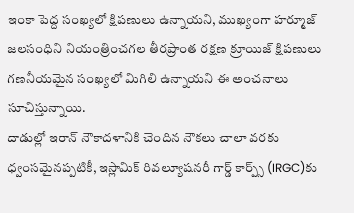ఇంకా పెద్ద సంఖ్యలో క్షిపణులు ఉన్నాయని, ముఖ్యంగా హర్మూజ్ జలసంధిని నియంత్రించగల తీరప్రాంత రక్షణ క్రూయిజ్ క్షిపణులు గణనీయమైన సంఖ్యలో మిగిలి ఉన్నాయని ఈ అంచనాలు సూచిస్తున్నాయి.
దాడుల్లో ఇరాన్ నౌకాదళానికి చెందిన నౌకలు చాలా వరకు ధ్వంసమైనప్పటికీ, ఇస్లామిక్ రివల్యూషనరీ గార్డ్ కార్ప్స్ (IRGC)కు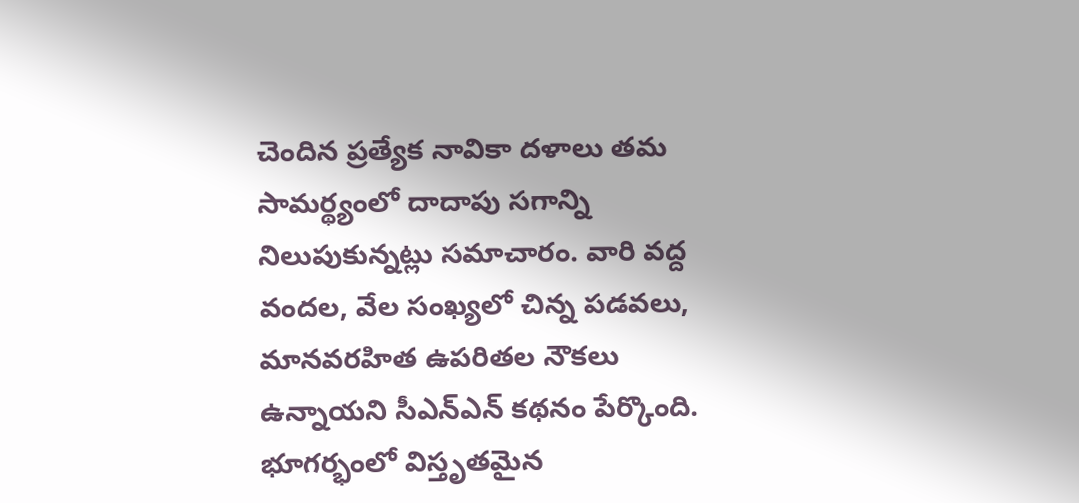చెందిన ప్రత్యేక నావికా దళాలు తమ సామర్థ్యంలో దాదాపు సగాన్ని నిలుపుకున్నట్లు సమాచారం. వారి వద్ద వందల, వేల సంఖ్యలో చిన్న పడవలు, మానవరహిత ఉపరితల నౌకలు ఉన్నాయని సీఎన్ఎన్ కథనం పేర్కొంది. భూగర్భంలో విస్తృతమైన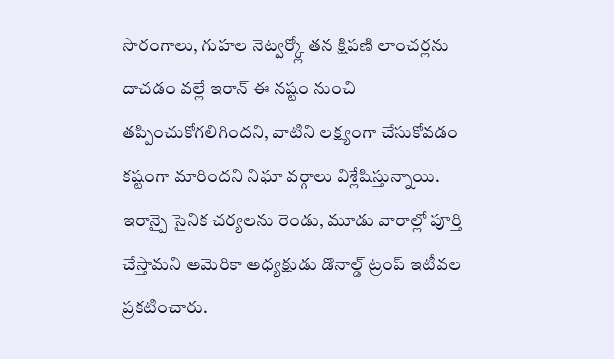సొరంగాలు, గుహల నెట్వర్క్లో తన క్షిపణి లాంచర్లను దాచడం వల్లే ఇరాన్ ఈ నష్టం నుంచి తప్పించుకోగలిగిందని, వాటిని లక్ష్యంగా చేసుకోవడం కష్టంగా మారిందని నిఘా వర్గాలు విశ్లేషిస్తున్నాయి.
ఇరాన్పై సైనిక చర్యలను రెండు, మూడు వారాల్లో పూర్తి చేస్తామని అమెరికా అధ్యక్షుడు డొనాల్డ్ ట్రంప్ ఇటీవల ప్రకటించారు.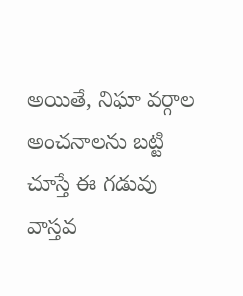అయితే, నిఘా వర్గాల అంచనాలను బట్టి చూస్తే ఈ గడువు వాస్తవ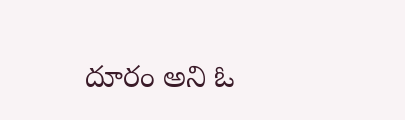దూరం అని ఓ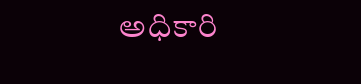అధికారి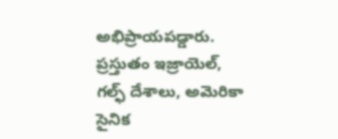అభిప్రాయపడ్డారు. ప్రస్తుతం ఇజ్రాయెల్, గల్ఫ్ దేశాలు, అమెరికా సైనిక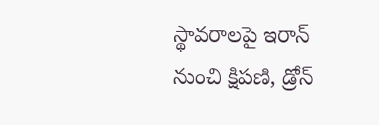స్థావరాలపై ఇరాన్ నుంచి క్షిపణి, డ్రోన్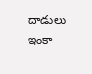దాడులు ఇంకా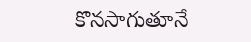కొనసాగుతూనే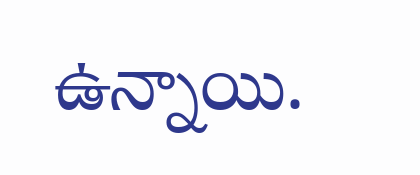ఉన్నాయి.